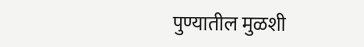पुण्यातील मुळशी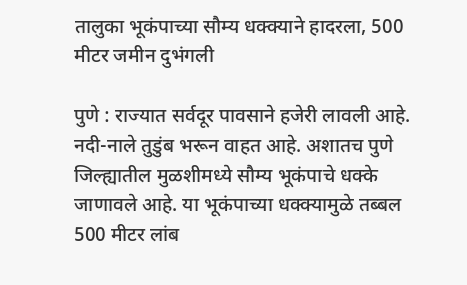तालुका भूकंपाच्या सौम्य धक्क्याने हादरला, 500 मीटर जमीन दुभंगली

पुणे : राज्यात सर्वदूर पावसाने हजेरी लावली आहे. नदी-नाले तुडुंब भरून वाहत आहे. अशातच पुणे  जिल्ह्यातील मुळशीमध्ये सौम्य भूकंपाचे धक्के जाणावले आहे. या भूकंपाच्या धक्क्यामुळे तब्बल 500 मीटर लांब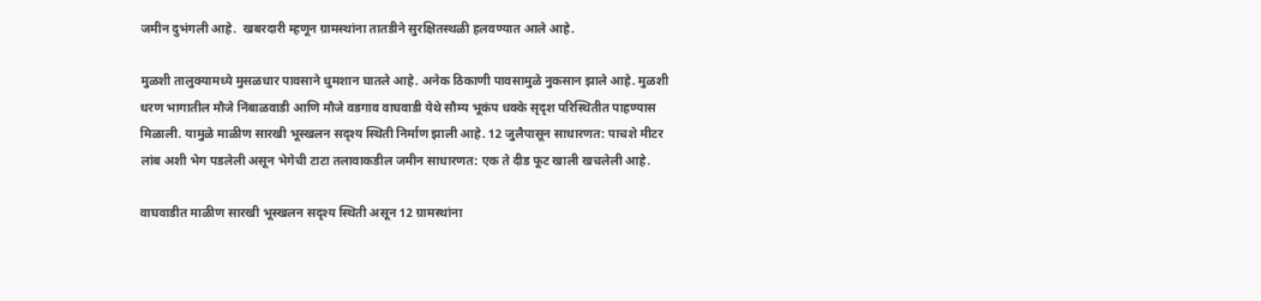जमीन दुभंगली आहे.  खबरदारी म्हणून ग्रामस्थांना तातडीने सुरक्षितस्थळी हलवण्यात आले आहे.

मुळशी तालुक्यामध्ये मुसळधार पावसाने धुमशान घातले आहे. अनेक ठिकाणी पावसामुळे नुकसान झाले आहे. मुळशी धरण भागातील मौजे निंबाळवाडी आणि मौजे वडगाव वाघवाडी येथे सौम्य भूकंप धक्के सृदृश परिस्थितीत पाहण्यास मिळाली. यामुळे माळीण सारखी भूस्खलन सदृश्य स्थिती निर्माण झाली आहे. 12 जुलैपासून साधारणत: पाचशे मीटर लांब अशी भेग पडलेली असून भेगेची टाटा तलावाकडील जमीन साधारणत: एक ते दीड फूट खाली खचलेली आहे.

वाघवाडीत माळीण सारखी भूस्खलन सदृश्य स्थिती असून 12 ग्रामस्थांना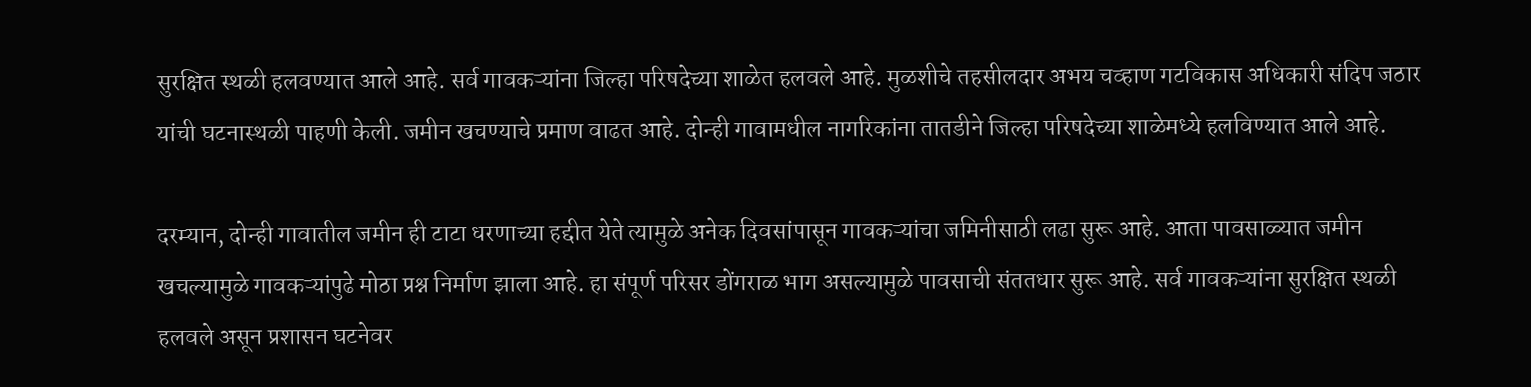सुरक्षित स्थळी हलवण्यात आले आहे. सर्व गावकऱ्यांना जिल्हा परिषदेच्या शाळेत हलवले आहे. मुळशीचे तहसीलदार अभय चव्हाण गटविकास अधिकारी संदिप जठार यांची घटनास्थळी पाहणी केली. जमीन खचण्याचे प्रमाण वाढत आहे. दोन्ही गावामधील नागरिकांना तातडीने जिल्हा परिषदेच्या शाळेमध्ये हलविण्यात आले आहे.

दरम्यान, दोन्ही गावातील जमीन ही टाटा धरणाच्या हद्दीत येते त्यामुळे अनेक दिवसांपासून गावकऱ्यांचा जमिनीसाठी लढा सुरू आहे. आता पावसाळ्यात जमीन खचल्यामुळे गावकऱ्यांपुढे मोठा प्रश्न निर्माण झाला आहे. हा संपूर्ण परिसर डोंगराळ भाग असल्यामुळे पावसाची संततधार सुरू आहे. सर्व गावकऱ्यांना सुरक्षित स्थळी हलवले असून प्रशासन घटनेवर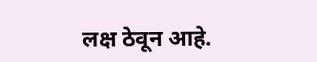लक्ष ठेवून आहे.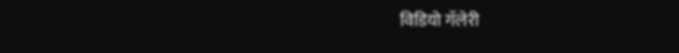विडियो गॅलेरी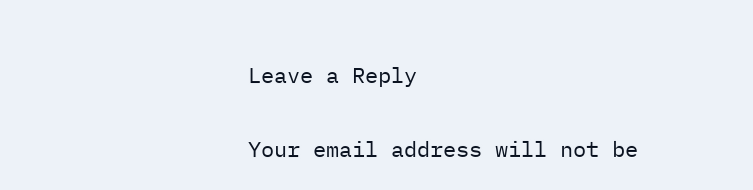Leave a Reply

Your email address will not be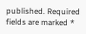published. Required fields are marked *